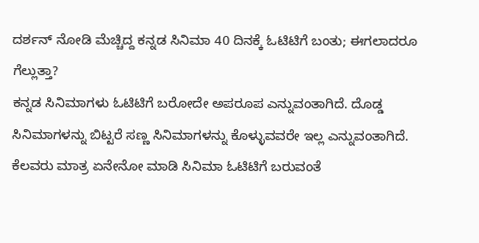ದರ್ಶನ್ ನೋಡಿ ಮೆಚ್ಚಿದ್ದ ಕನ್ನಡ ಸಿನಿಮಾ 40 ದಿನಕ್ಕೆ ಓಟಿಟಿಗೆ ಬಂತು; ಈಗಲಾದರೂ ಗೆಲ್ಲುತ್ತಾ?
ಕನ್ನಡ ಸಿನಿಮಾಗಳು ಓಟಿಟಿಗೆ ಬರೋದೇ ಅಪರೂಪ ಎನ್ನುವಂತಾಗಿದೆ. ದೊಡ್ಡ ಸಿನಿಮಾಗಳನ್ನು ಬಿಟ್ಟರೆ ಸಣ್ಣ ಸಿನಿಮಾಗಳನ್ನು ಕೊಳ್ಳುವವರೇ ಇಲ್ಲ ಎನ್ನುವಂತಾಗಿದೆ. ಕೆಲವರು ಮಾತ್ರ ಏನೇನೋ ಮಾಡಿ ಸಿನಿಮಾ ಓಟಿಟಿಗೆ ಬರುವಂತೆ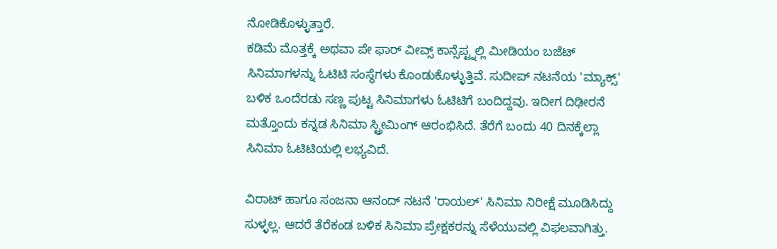ನೋಡಿಕೊಳ್ಳುತ್ತಾರೆ.
ಕಡಿಮೆ ಮೊತ್ತಕ್ಕೆ ಅಥವಾ ಪೇ ಫಾರ್ ವೀವ್ಸ್ ಕಾನ್ಸೆಪ್ಟ್ನಲ್ಲಿ ಮೀಡಿಯಂ ಬಜೆಟ್ ಸಿನಿಮಾಗಳನ್ನು ಓಟಿಟಿ ಸಂಸ್ಥೆಗಳು ಕೊಂಡುಕೊಳ್ಳುತ್ತಿವೆ. ಸುದೀಪ್ ನಟನೆಯ 'ಮ್ಯಾಕ್ಸ್' ಬಳಿಕ ಒಂದೆರಡು ಸಣ್ಣ ಪುಟ್ಟ ಸಿನಿಮಾಗಳು ಓಟಿಟಿಗೆ ಬಂದಿದ್ದವು. ಇದೀಗ ದಿಢೀರನೆ ಮತ್ತೊಂದು ಕನ್ನಡ ಸಿನಿಮಾ ಸ್ಟ್ರೀಮಿಂಗ್ ಆರಂಭಿಸಿದೆ. ತೆರೆಗೆ ಬಂದು 40 ದಿನಕ್ಕೆಲ್ಲಾ ಸಿನಿಮಾ ಓಟಿಟಿಯಲ್ಲಿ ಲಭ್ಯವಿದೆ.

ವಿರಾಟ್ ಹಾಗೂ ಸಂಜನಾ ಆನಂದ್ ನಟನೆ 'ರಾಯಲ್' ಸಿನಿಮಾ ನಿರೀಕ್ಷೆ ಮೂಡಿಸಿದ್ದು ಸುಳ್ಳಲ್ಲ. ಆದರೆ ತೆರೆಕಂಡ ಬಳಿಕ ಸಿನಿಮಾ ಪ್ರೇಕ್ಷಕರನ್ನು ಸೆಳೆಯುವಲ್ಲಿ ವಿಫಲವಾಗಿತ್ತು.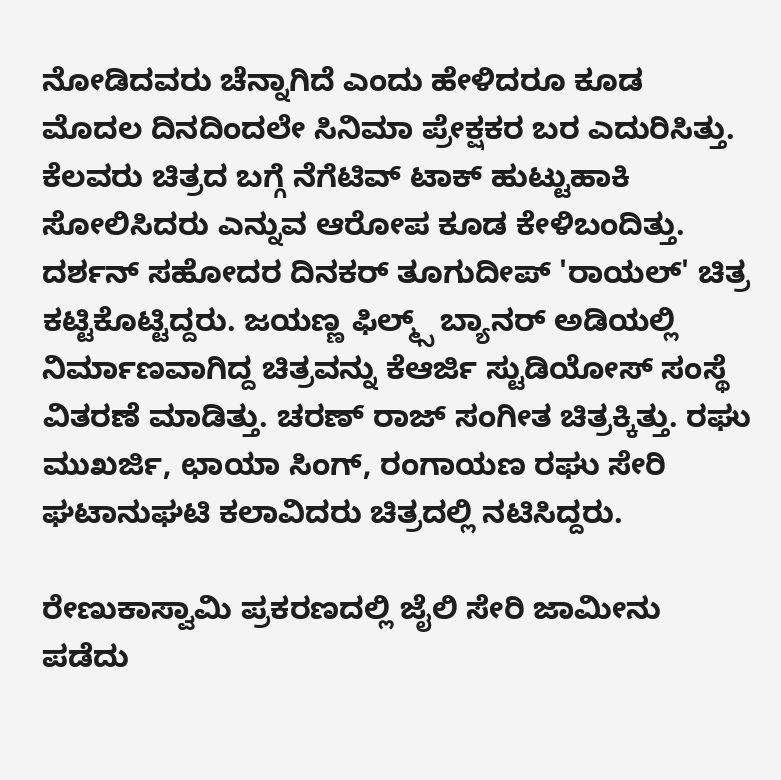ನೋಡಿದವರು ಚೆನ್ನಾಗಿದೆ ಎಂದು ಹೇಳಿದರೂ ಕೂಡ ಮೊದಲ ದಿನದಿಂದಲೇ ಸಿನಿಮಾ ಪ್ರೇಕ್ಷಕರ ಬರ ಎದುರಿಸಿತ್ತು. ಕೆಲವರು ಚಿತ್ರದ ಬಗ್ಗೆ ನೆಗೆಟಿವ್ ಟಾಕ್ ಹುಟ್ಟುಹಾಕಿ ಸೋಲಿಸಿದರು ಎನ್ನುವ ಆರೋಪ ಕೂಡ ಕೇಳಿಬಂದಿತ್ತು.
ದರ್ಶನ್ ಸಹೋದರ ದಿನಕರ್ ತೂಗುದೀಪ್ 'ರಾಯಲ್' ಚಿತ್ರ ಕಟ್ಟಿಕೊಟ್ಟಿದ್ದರು. ಜಯಣ್ಣ ಫಿಲ್ಮ್ಸ್ ಬ್ಯಾನರ್ ಅಡಿಯಲ್ಲಿ ನಿರ್ಮಾಣವಾಗಿದ್ದ ಚಿತ್ರವನ್ನು ಕೆಆರ್ಜಿ ಸ್ಟುಡಿಯೋಸ್ ಸಂಸ್ಥೆ ವಿತರಣೆ ಮಾಡಿತ್ತು. ಚರಣ್ ರಾಜ್ ಸಂಗೀತ ಚಿತ್ರಕ್ಕಿತ್ತು. ರಘು ಮುಖರ್ಜಿ, ಛಾಯಾ ಸಿಂಗ್, ರಂಗಾಯಣ ರಘು ಸೇರಿ ಘಟಾನುಘಟಿ ಕಲಾವಿದರು ಚಿತ್ರದಲ್ಲಿ ನಟಿಸಿದ್ದರು.

ರೇಣುಕಾಸ್ವಾಮಿ ಪ್ರಕರಣದಲ್ಲಿ ಜೈಲಿ ಸೇರಿ ಜಾಮೀನು ಪಡೆದು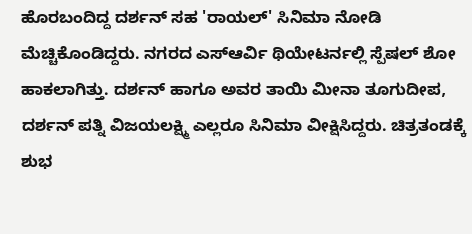ಹೊರಬಂದಿದ್ದ ದರ್ಶನ್ ಸಹ 'ರಾಯಲ್' ಸಿನಿಮಾ ನೋಡಿ ಮೆಚ್ಚಿಕೊಂಡಿದ್ದರು. ನಗರದ ಎಸ್ಆರ್ವಿ ಥಿಯೇಟರ್ನಲ್ಲಿ ಸ್ಪೆಷಲ್ ಶೋ ಹಾಕಲಾಗಿತ್ತು. ದರ್ಶನ್ ಹಾಗೂ ಅವರ ತಾಯಿ ಮೀನಾ ತೂಗುದೀಪ, ದರ್ಶನ್ ಪತ್ನಿ ವಿಜಯಲಕ್ಷ್ಮಿ ಎಲ್ಲರೂ ಸಿನಿಮಾ ವೀಕ್ಷಿಸಿದ್ದರು. ಚಿತ್ರತಂಡಕ್ಕೆ ಶುಭ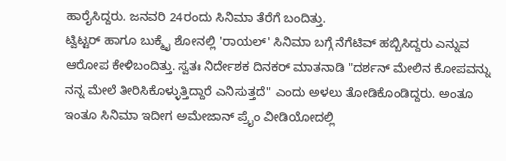ಹಾರೈಸಿದ್ದರು. ಜನವರಿ 24ರಂದು ಸಿನಿಮಾ ತೆರೆಗೆ ಬಂದಿತ್ತು.
ಟ್ವಿಟ್ಟರ್ ಹಾಗೂ ಬುಕ್ಮೈ ಶೋನಲ್ಲಿ 'ರಾಯಲ್' ಸಿನಿಮಾ ಬಗ್ಗೆ ನೆಗೆಟಿವ್ ಹಬ್ಬಿಸಿದ್ದರು ಎನ್ನುವ ಆರೋಪ ಕೇಳಿಬಂದಿತ್ತು. ಸ್ವತಃ ನಿರ್ದೇಶಕ ದಿನಕರ್ ಮಾತನಾಡಿ "ದರ್ಶನ್ ಮೇಲಿನ ಕೋಪವನ್ನು ನನ್ನ ಮೇಲೆ ತೀರಿಸಿಕೊಳ್ಳುತ್ತಿದ್ದಾರೆ ಎನಿಸುತ್ತದೆ" ಎಂದು ಅಳಲು ತೋಡಿಕೊಂಡಿದ್ದರು. ಅಂತೂ ಇಂತೂ ಸಿನಿಮಾ ಇದೀಗ ಅಮೇಜಾನ್ ಪ್ರೈಂ ವೀಡಿಯೋದಲ್ಲಿ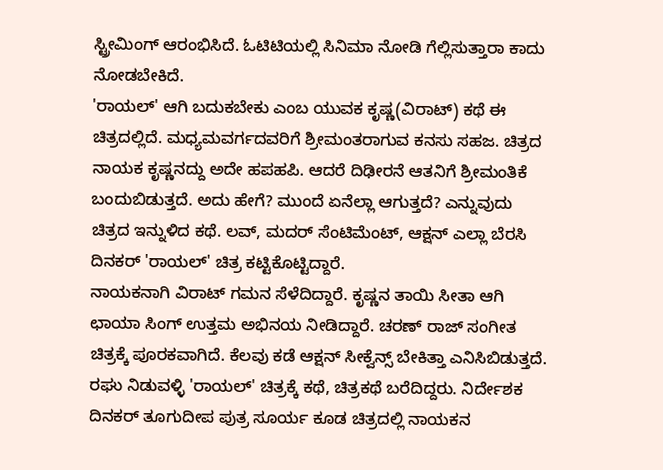ಸ್ಟ್ರೀಮಿಂಗ್ ಆರಂಭಿಸಿದೆ. ಓಟಿಟಿಯಲ್ಲಿ ಸಿನಿಮಾ ನೋಡಿ ಗೆಲ್ಲಿಸುತ್ತಾರಾ ಕಾದು ನೋಡಬೇಕಿದೆ.
'ರಾಯಲ್' ಆಗಿ ಬದುಕಬೇಕು ಎಂಬ ಯುವಕ ಕೃಷ್ಣ(ವಿರಾಟ್) ಕಥೆ ಈ ಚಿತ್ರದಲ್ಲಿದೆ. ಮಧ್ಯಮವರ್ಗದವರಿಗೆ ಶ್ರೀಮಂತರಾಗುವ ಕನಸು ಸಹಜ. ಚಿತ್ರದ ನಾಯಕ ಕೃಷ್ಣನದ್ದು ಅದೇ ಹಪಹಪಿ. ಆದರೆ ದಿಢೀರನೆ ಆತನಿಗೆ ಶ್ರೀಮಂತಿಕೆ ಬಂದುಬಿಡುತ್ತದೆ. ಅದು ಹೇಗೆ? ಮುಂದೆ ಏನೆಲ್ಲಾ ಆಗುತ್ತದೆ? ಎನ್ನುವುದು ಚಿತ್ರದ ಇನ್ನುಳಿದ ಕಥೆ. ಲವ್, ಮದರ್ ಸೆಂಟಿಮೆಂಟ್, ಆಕ್ಷನ್ ಎಲ್ಲಾ ಬೆರಸಿ ದಿನಕರ್ 'ರಾಯಲ್' ಚಿತ್ರ ಕಟ್ಟಿಕೊಟ್ಟಿದ್ದಾರೆ.
ನಾಯಕನಾಗಿ ವಿರಾಟ್ ಗಮನ ಸೆಳೆದಿದ್ದಾರೆ. ಕೃಷ್ಣನ ತಾಯಿ ಸೀತಾ ಆಗಿ ಛಾಯಾ ಸಿಂಗ್ ಉತ್ತಮ ಅಭಿನಯ ನೀಡಿದ್ದಾರೆ. ಚರಣ್ ರಾಜ್ ಸಂಗೀತ ಚಿತ್ರಕ್ಕೆ ಪೂರಕವಾಗಿದೆ. ಕೆಲವು ಕಡೆ ಆಕ್ಷನ್ ಸೀಕ್ವೆನ್ಸ್ ಬೇಕಿತ್ತಾ ಎನಿಸಿಬಿಡುತ್ತದೆ. ರಘು ನಿಡುವಳ್ಳಿ 'ರಾಯಲ್' ಚಿತ್ರಕ್ಕೆ ಕಥೆ, ಚಿತ್ರಕಥೆ ಬರೆದಿದ್ದರು. ನಿರ್ದೇಶಕ ದಿನಕರ್ ತೂಗುದೀಪ ಪುತ್ರ ಸೂರ್ಯ ಕೂಡ ಚಿತ್ರದಲ್ಲಿ ನಾಯಕನ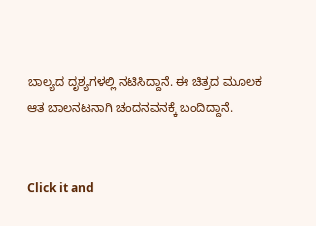ಬಾಲ್ಯದ ದೃಶ್ಯಗಳಲ್ಲಿ ನಟಿಸಿದ್ದಾನೆ. ಈ ಚಿತ್ರದ ಮೂಲಕ ಆತ ಬಾಲನಟನಾಗಿ ಚಂದನವನಕ್ಕೆ ಬಂದಿದ್ದಾನೆ.


Click it and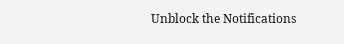Unblock the Notifications